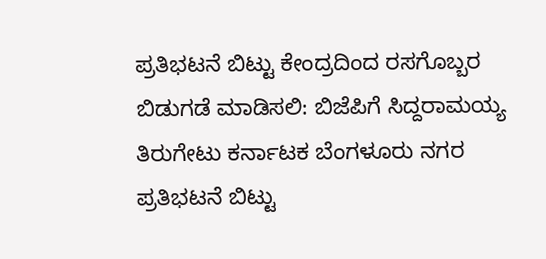ಪ್ರತಿಭಟನೆ ಬಿಟ್ಟು ಕೇಂದ್ರದಿಂದ ರಸಗೊಬ್ಬರ ಬಿಡುಗಡೆ ಮಾಡಿಸಲಿ: ಬಿಜೆಪಿಗೆ ಸಿದ್ದರಾಮಯ್ಯ ತಿರುಗೇಟು ಕರ್ನಾಟಕ ಬೆಂಗಳೂರು ನಗರ ಪ್ರತಿಭಟನೆ ಬಿಟ್ಟು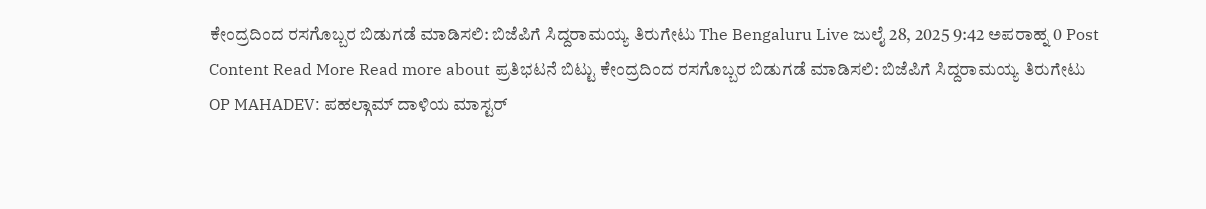ಕೇಂದ್ರದಿಂದ ರಸಗೊಬ್ಬರ ಬಿಡುಗಡೆ ಮಾಡಿಸಲಿ: ಬಿಜೆಪಿಗೆ ಸಿದ್ದರಾಮಯ್ಯ ತಿರುಗೇಟು The Bengaluru Live ಜುಲೈ 28, 2025 9:42 ಅಪರಾಹ್ನ 0 Post Content Read More Read more about ಪ್ರತಿಭಟನೆ ಬಿಟ್ಟು ಕೇಂದ್ರದಿಂದ ರಸಗೊಬ್ಬರ ಬಿಡುಗಡೆ ಮಾಡಿಸಲಿ: ಬಿಜೆಪಿಗೆ ಸಿದ್ದರಾಮಯ್ಯ ತಿರುಗೇಟು
OP MAHADEV: ಪಹಲ್ಗಾಮ್ ದಾಳಿಯ ಮಾಸ್ಟರ್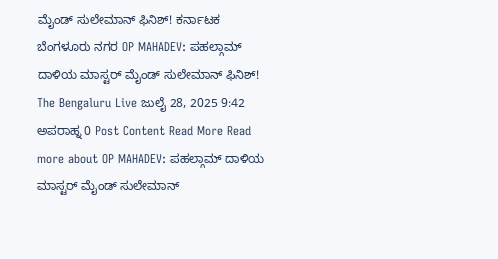ಮೈಂಡ್ ಸುಲೇಮಾನ್ ಫಿನಿಶ್! ಕರ್ನಾಟಕ ಬೆಂಗಳೂರು ನಗರ OP MAHADEV: ಪಹಲ್ಗಾಮ್ ದಾಳಿಯ ಮಾಸ್ಟರ್ ಮೈಂಡ್ ಸುಲೇಮಾನ್ ಫಿನಿಶ್! The Bengaluru Live ಜುಲೈ 28, 2025 9:42 ಅಪರಾಹ್ನ 0 Post Content Read More Read more about OP MAHADEV: ಪಹಲ್ಗಾಮ್ ದಾಳಿಯ ಮಾಸ್ಟರ್ ಮೈಂಡ್ ಸುಲೇಮಾನ್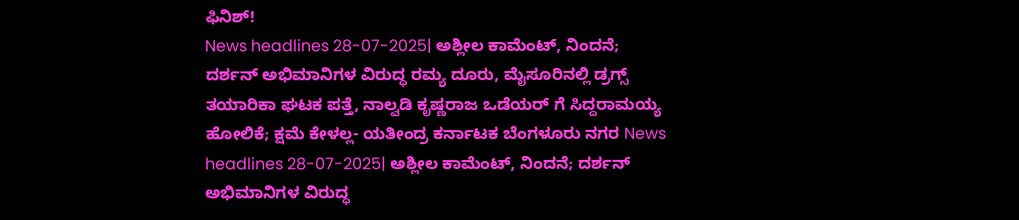ಫಿನಿಶ್!
News headlines 28-07-2025| ಅಶ್ಲೀಲ ಕಾಮೆಂಟ್, ನಿಂದನೆ; ದರ್ಶನ್ ಅಭಿಮಾನಿಗಳ ವಿರುದ್ಧ ರಮ್ಯ ದೂರು, ಮೈಸೂರಿನಲ್ಲಿ ಡ್ರಗ್ಸ್ ತಯಾರಿಕಾ ಘಟಕ ಪತ್ತೆ, ನಾಲ್ವಡಿ ಕೃಷ್ಣರಾಜ ಒಡೆಯರ್ ಗೆ ಸಿದ್ದರಾಮಯ್ಯ ಹೋಲಿಕೆ; ಕ್ಷಮೆ ಕೇಳಲ್ಲ- ಯತೀಂದ್ರ ಕರ್ನಾಟಕ ಬೆಂಗಳೂರು ನಗರ News headlines 28-07-2025| ಅಶ್ಲೀಲ ಕಾಮೆಂಟ್, ನಿಂದನೆ; ದರ್ಶನ್ ಅಭಿಮಾನಿಗಳ ವಿರುದ್ಧ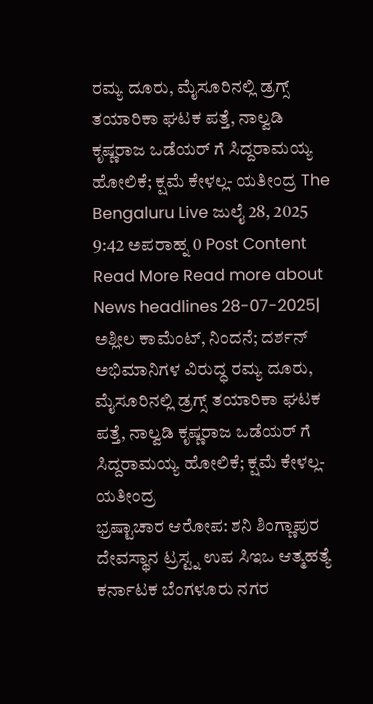ರಮ್ಯ ದೂರು, ಮೈಸೂರಿನಲ್ಲಿ ಡ್ರಗ್ಸ್ ತಯಾರಿಕಾ ಘಟಕ ಪತ್ತೆ, ನಾಲ್ವಡಿ ಕೃಷ್ಣರಾಜ ಒಡೆಯರ್ ಗೆ ಸಿದ್ದರಾಮಯ್ಯ ಹೋಲಿಕೆ; ಕ್ಷಮೆ ಕೇಳಲ್ಲ- ಯತೀಂದ್ರ The Bengaluru Live ಜುಲೈ 28, 2025 9:42 ಅಪರಾಹ್ನ 0 Post Content Read More Read more about News headlines 28-07-2025| ಅಶ್ಲೀಲ ಕಾಮೆಂಟ್, ನಿಂದನೆ; ದರ್ಶನ್ ಅಭಿಮಾನಿಗಳ ವಿರುದ್ಧ ರಮ್ಯ ದೂರು, ಮೈಸೂರಿನಲ್ಲಿ ಡ್ರಗ್ಸ್ ತಯಾರಿಕಾ ಘಟಕ ಪತ್ತೆ, ನಾಲ್ವಡಿ ಕೃಷ್ಣರಾಜ ಒಡೆಯರ್ ಗೆ ಸಿದ್ದರಾಮಯ್ಯ ಹೋಲಿಕೆ; ಕ್ಷಮೆ ಕೇಳಲ್ಲ- ಯತೀಂದ್ರ
ಭ್ರಷ್ಟಾಚಾರ ಆರೋಪ: ಶನಿ ಶಿಂಗ್ಣಾಪುರ ದೇವಸ್ಥಾನ ಟ್ರಸ್ಟ್ನ ಉಪ ಸಿಇಒ ಆತ್ಮಹತ್ಯೆ ಕರ್ನಾಟಕ ಬೆಂಗಳೂರು ನಗರ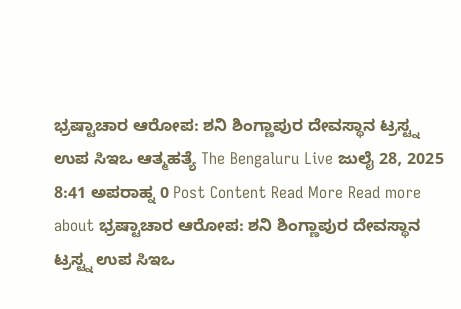ಭ್ರಷ್ಟಾಚಾರ ಆರೋಪ: ಶನಿ ಶಿಂಗ್ಣಾಪುರ ದೇವಸ್ಥಾನ ಟ್ರಸ್ಟ್ನ ಉಪ ಸಿಇಒ ಆತ್ಮಹತ್ಯೆ The Bengaluru Live ಜುಲೈ 28, 2025 8:41 ಅಪರಾಹ್ನ 0 Post Content Read More Read more about ಭ್ರಷ್ಟಾಚಾರ ಆರೋಪ: ಶನಿ ಶಿಂಗ್ಣಾಪುರ ದೇವಸ್ಥಾನ ಟ್ರಸ್ಟ್ನ ಉಪ ಸಿಇಒ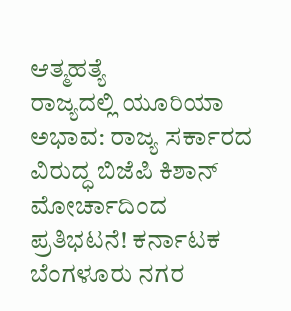ಆತ್ಮಹತ್ಯೆ
ರಾಜ್ಯದಲ್ಲಿ ಯೂರಿಯಾ ಅಭಾವ: ರಾಜ್ಯ ಸರ್ಕಾರದ ವಿರುದ್ಧ ಬಿಜೆಪಿ ಕಿಶಾನ್ ಮೋರ್ಚಾದಿಂದ ಪ್ರತಿಭಟನೆ! ಕರ್ನಾಟಕ ಬೆಂಗಳೂರು ನಗರ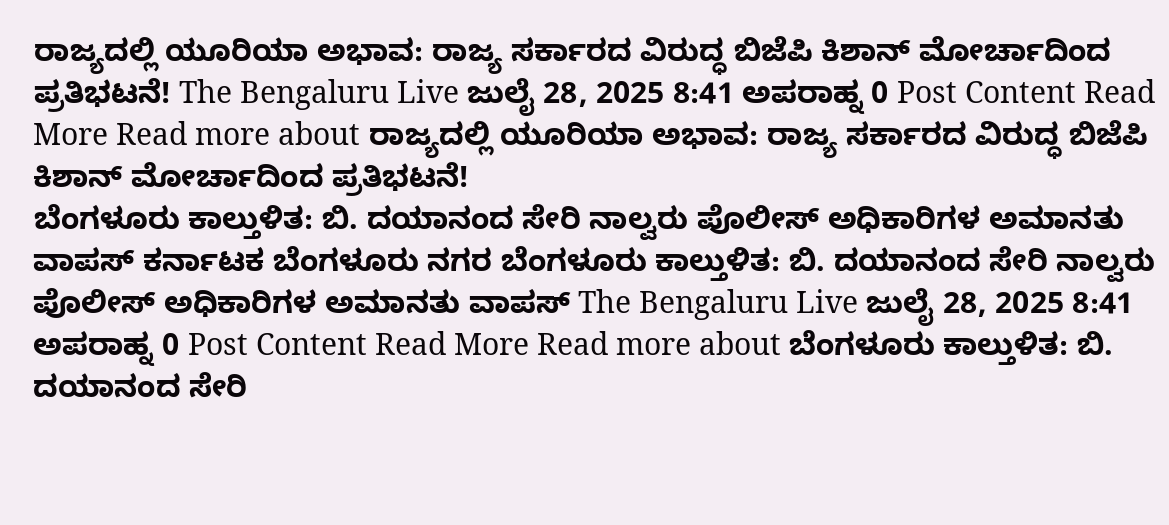ರಾಜ್ಯದಲ್ಲಿ ಯೂರಿಯಾ ಅಭಾವ: ರಾಜ್ಯ ಸರ್ಕಾರದ ವಿರುದ್ಧ ಬಿಜೆಪಿ ಕಿಶಾನ್ ಮೋರ್ಚಾದಿಂದ ಪ್ರತಿಭಟನೆ! The Bengaluru Live ಜುಲೈ 28, 2025 8:41 ಅಪರಾಹ್ನ 0 Post Content Read More Read more about ರಾಜ್ಯದಲ್ಲಿ ಯೂರಿಯಾ ಅಭಾವ: ರಾಜ್ಯ ಸರ್ಕಾರದ ವಿರುದ್ಧ ಬಿಜೆಪಿ ಕಿಶಾನ್ ಮೋರ್ಚಾದಿಂದ ಪ್ರತಿಭಟನೆ!
ಬೆಂಗಳೂರು ಕಾಲ್ತುಳಿತ: ಬಿ. ದಯಾನಂದ ಸೇರಿ ನಾಲ್ವರು ಪೊಲೀಸ್ ಅಧಿಕಾರಿಗಳ ಅಮಾನತು ವಾಪಸ್ ಕರ್ನಾಟಕ ಬೆಂಗಳೂರು ನಗರ ಬೆಂಗಳೂರು ಕಾಲ್ತುಳಿತ: ಬಿ. ದಯಾನಂದ ಸೇರಿ ನಾಲ್ವರು ಪೊಲೀಸ್ ಅಧಿಕಾರಿಗಳ ಅಮಾನತು ವಾಪಸ್ The Bengaluru Live ಜುಲೈ 28, 2025 8:41 ಅಪರಾಹ್ನ 0 Post Content Read More Read more about ಬೆಂಗಳೂರು ಕಾಲ್ತುಳಿತ: ಬಿ. ದಯಾನಂದ ಸೇರಿ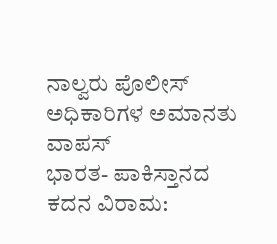ನಾಲ್ವರು ಪೊಲೀಸ್ ಅಧಿಕಾರಿಗಳ ಅಮಾನತು ವಾಪಸ್
ಭಾರತ- ಪಾಕಿಸ್ತಾನದ ಕದನ ವಿರಾಮ: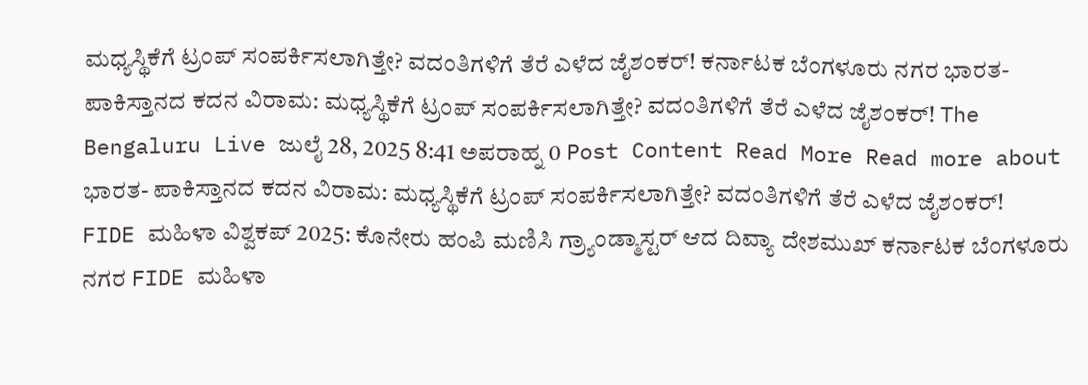ಮಧ್ಯಸ್ಥಿಕೆಗೆ ಟ್ರಂಪ್ ಸಂಪರ್ಕಿಸಲಾಗಿತ್ತೇ? ವದಂತಿಗಳಿಗೆ ತೆರೆ ಎಳೆದ ಜೈಶಂಕರ್! ಕರ್ನಾಟಕ ಬೆಂಗಳೂರು ನಗರ ಭಾರತ- ಪಾಕಿಸ್ತಾನದ ಕದನ ವಿರಾಮ: ಮಧ್ಯಸ್ಥಿಕೆಗೆ ಟ್ರಂಪ್ ಸಂಪರ್ಕಿಸಲಾಗಿತ್ತೇ? ವದಂತಿಗಳಿಗೆ ತೆರೆ ಎಳೆದ ಜೈಶಂಕರ್! The Bengaluru Live ಜುಲೈ 28, 2025 8:41 ಅಪರಾಹ್ನ 0 Post Content Read More Read more about ಭಾರತ- ಪಾಕಿಸ್ತಾನದ ಕದನ ವಿರಾಮ: ಮಧ್ಯಸ್ಥಿಕೆಗೆ ಟ್ರಂಪ್ ಸಂಪರ್ಕಿಸಲಾಗಿತ್ತೇ? ವದಂತಿಗಳಿಗೆ ತೆರೆ ಎಳೆದ ಜೈಶಂಕರ್!
FIDE ಮಹಿಳಾ ವಿಶ್ವಕಪ್ 2025: ಕೊನೇರು ಹಂಪಿ ಮಣಿಸಿ ಗ್ರ್ಯಾಂಡ್ಮಾಸ್ಟರ್ ಆದ ದಿವ್ಯಾ ದೇಶಮುಖ್ ಕರ್ನಾಟಕ ಬೆಂಗಳೂರು ನಗರ FIDE ಮಹಿಳಾ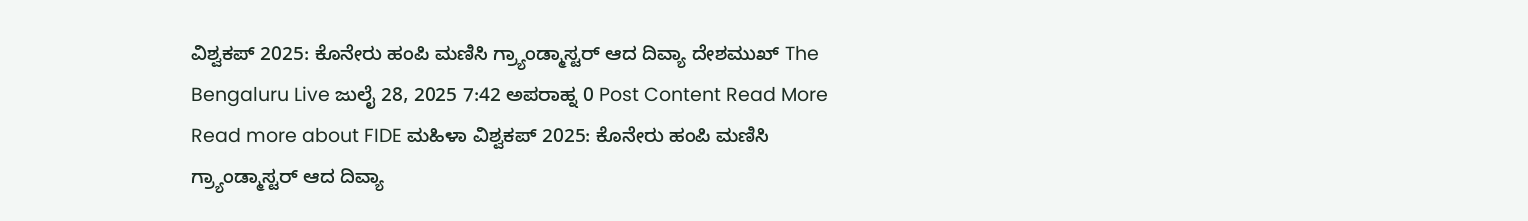ವಿಶ್ವಕಪ್ 2025: ಕೊನೇರು ಹಂಪಿ ಮಣಿಸಿ ಗ್ರ್ಯಾಂಡ್ಮಾಸ್ಟರ್ ಆದ ದಿವ್ಯಾ ದೇಶಮುಖ್ The Bengaluru Live ಜುಲೈ 28, 2025 7:42 ಅಪರಾಹ್ನ 0 Post Content Read More Read more about FIDE ಮಹಿಳಾ ವಿಶ್ವಕಪ್ 2025: ಕೊನೇರು ಹಂಪಿ ಮಣಿಸಿ ಗ್ರ್ಯಾಂಡ್ಮಾಸ್ಟರ್ ಆದ ದಿವ್ಯಾ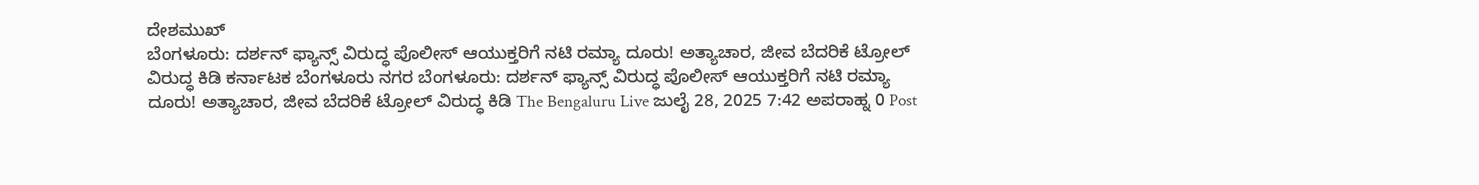ದೇಶಮುಖ್
ಬೆಂಗಳೂರು: ದರ್ಶನ್ ಫ್ಯಾನ್ಸ್ ವಿರುದ್ಧ ಪೊಲೀಸ್ ಆಯುಕ್ತರಿಗೆ ನಟಿ ರಮ್ಯಾ ದೂರು! ಅತ್ಯಾಚಾರ, ಜೀವ ಬೆದರಿಕೆ ಟ್ರೋಲ್ ವಿರುದ್ಧ ಕಿಡಿ ಕರ್ನಾಟಕ ಬೆಂಗಳೂರು ನಗರ ಬೆಂಗಳೂರು: ದರ್ಶನ್ ಫ್ಯಾನ್ಸ್ ವಿರುದ್ಧ ಪೊಲೀಸ್ ಆಯುಕ್ತರಿಗೆ ನಟಿ ರಮ್ಯಾ ದೂರು! ಅತ್ಯಾಚಾರ, ಜೀವ ಬೆದರಿಕೆ ಟ್ರೋಲ್ ವಿರುದ್ಧ ಕಿಡಿ The Bengaluru Live ಜುಲೈ 28, 2025 7:42 ಅಪರಾಹ್ನ 0 Post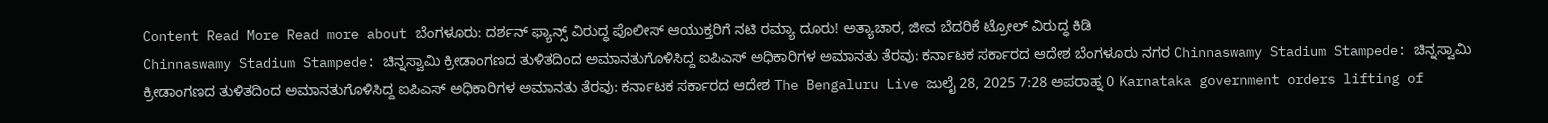Content Read More Read more about ಬೆಂಗಳೂರು: ದರ್ಶನ್ ಫ್ಯಾನ್ಸ್ ವಿರುದ್ಧ ಪೊಲೀಸ್ ಆಯುಕ್ತರಿಗೆ ನಟಿ ರಮ್ಯಾ ದೂರು! ಅತ್ಯಾಚಾರ, ಜೀವ ಬೆದರಿಕೆ ಟ್ರೋಲ್ ವಿರುದ್ಧ ಕಿಡಿ
Chinnaswamy Stadium Stampede: ಚಿನ್ನಸ್ವಾಮಿ ಕ್ರೀಡಾಂಗಣದ ತುಳಿತದಿಂದ ಅಮಾನತುಗೊಳಿಸಿದ್ದ ಐಪಿಎಸ್ ಅಧಿಕಾರಿಗಳ ಅಮಾನತು ತೆರವು: ಕರ್ನಾಟಕ ಸರ್ಕಾರದ ಆದೇಶ ಬೆಂಗಳೂರು ನಗರ Chinnaswamy Stadium Stampede: ಚಿನ್ನಸ್ವಾಮಿ ಕ್ರೀಡಾಂಗಣದ ತುಳಿತದಿಂದ ಅಮಾನತುಗೊಳಿಸಿದ್ದ ಐಪಿಎಸ್ ಅಧಿಕಾರಿಗಳ ಅಮಾನತು ತೆರವು: ಕರ್ನಾಟಕ ಸರ್ಕಾರದ ಆದೇಶ The Bengaluru Live ಜುಲೈ 28, 2025 7:28 ಅಪರಾಹ್ನ 0 Karnataka government orders lifting of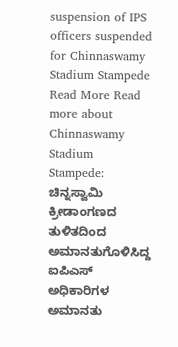suspension of IPS officers suspended for Chinnaswamy Stadium Stampede Read More Read more about Chinnaswamy Stadium Stampede: ಚಿನ್ನಸ್ವಾಮಿ ಕ್ರೀಡಾಂಗಣದ ತುಳಿತದಿಂದ ಅಮಾನತುಗೊಳಿಸಿದ್ದ ಐಪಿಎಸ್ ಅಧಿಕಾರಿಗಳ ಅಮಾನತು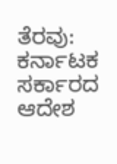ತೆರವು: ಕರ್ನಾಟಕ ಸರ್ಕಾರದ ಆದೇಶ